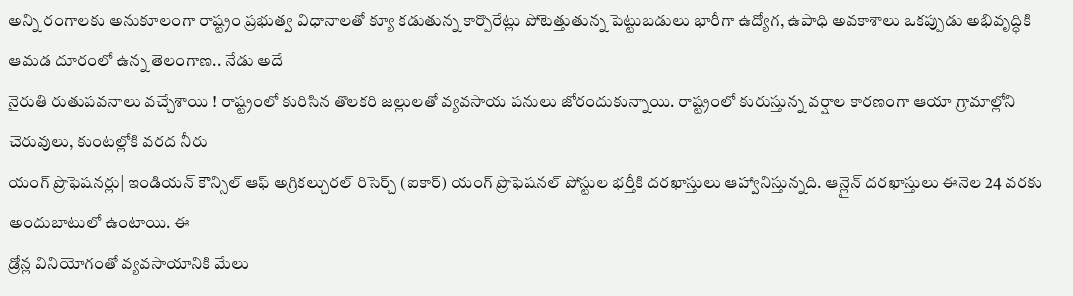అన్ని రంగాలకు అనుకూలంగా రాష్ట్రం ప్రభుత్వ విధానాలతో క్యూ కడుతున్న కార్పొరేట్లు పోటెత్తుతున్న పెట్టుబడులు భారీగా ఉద్యోగ, ఉపాధి అవకాశాలు ఒకప్పుడు అభివృద్ధికి ఆమడ దూరంలో ఉన్న తెలంగాణ.. నేడు అదే
నైరుతి రుతుపవనాలు వచ్చేశాయి ! రాష్ట్రంలో కురిసిన తొలకరి జల్లులతో వ్యవసాయ పనులు జోరందుకున్నాయి. రాష్ట్రంలో కురుస్తున్న వర్షాల కారణంగా ఆయా గ్రామాల్లోని చెరువులు, కుంటల్లోకి వరద నీరు
యంగ్ ప్రొఫెషనర్లు| ఇండియన్ కౌన్సిల్ ఆఫ్ అగ్రికల్చురల్ రిసెర్చ్ (ఐకార్) యంగ్ ప్రొఫెషనల్ పోస్టుల భర్తీకి దరఖాస్తులు ఆహ్వానిస్తున్నది. ఆన్లైన్ దరఖాస్తులు ఈనెల 24 వరకు అందుబాటులో ఉంటాయి. ఈ
డ్రోన్ల వినియోగంతో వ్యవసాయానికి మేలు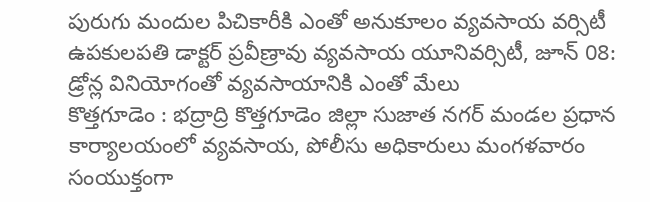పురుగు మందుల పిచికారీకి ఎంతో అనుకూలం వ్యవసాయ వర్సిటీ ఉపకులపతి డాక్టర్ ప్రవీణ్రావు వ్యవసాయ యూనివర్సిటీ, జూన్ 08: డ్రోన్ల వినియోగంతో వ్యవసాయానికి ఎంతో మేలు
కొత్తగూడెం : భద్రాద్రి కొత్తగూడెం జిల్లా సుజాత నగర్ మండల ప్రధాన కార్యాలయంలో వ్యవసాయ, పోలీసు అధికారులు మంగళవారం సంయుక్తంగా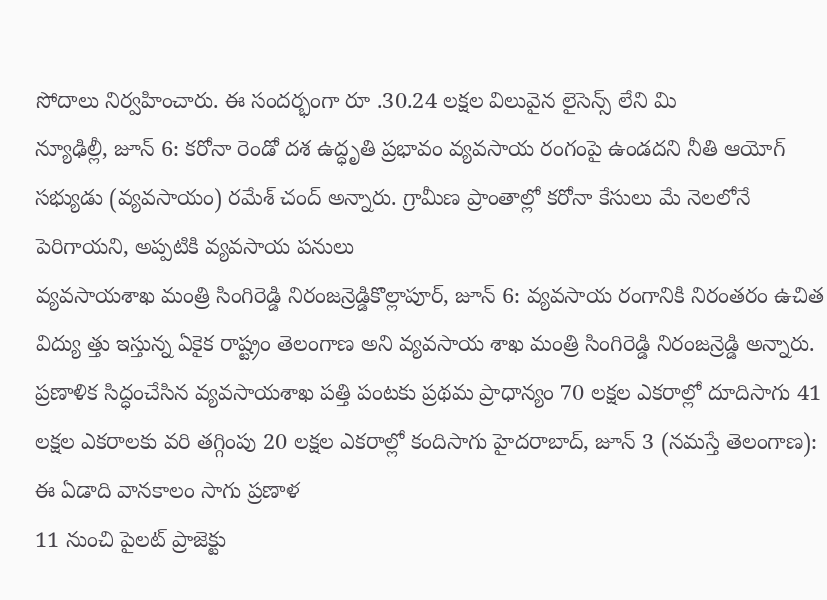సోదాలు నిర్వహించారు. ఈ సందర్భంగా రూ .30.24 లక్షల విలువైన లైసెన్స్ లేని మి
న్యూఢిల్లీ, జూన్ 6: కరోనా రెండో దశ ఉద్ధృతి ప్రభావం వ్యవసాయ రంగంపై ఉండదని నీతి ఆయోగ్ సభ్యుడు (వ్యవసాయం) రమేశ్ చంద్ అన్నారు. గ్రామీణ ప్రాంతాల్లో కరోనా కేసులు మే నెలలోనే పెరిగాయని, అప్పటికి వ్యవసాయ పనులు
వ్యవసాయశాఖ మంత్రి సింగిరెడ్డి నిరంజన్రెడ్డికొల్లాపూర్, జూన్ 6: వ్యవసాయ రంగానికి నిరంతరం ఉచిత విద్యు త్తు ఇస్తున్న ఏకైక రాష్ట్రం తెలంగాణ అని వ్యవసాయ శాఖ మంత్రి సింగిరెడ్డి నిరంజన్రెడ్డి అన్నారు.
ప్రణాళిక సిద్ధంచేసిన వ్యవసాయశాఖ పత్తి పంటకు ప్రథమ ప్రాధాన్యం 70 లక్షల ఎకరాల్లో దూదిసాగు 41 లక్షల ఎకరాలకు వరి తగ్గింపు 20 లక్షల ఎకరాల్లో కందిసాగు హైదరాబాద్, జూన్ 3 (నమస్తే తెలంగాణ): ఈ ఏడాది వానకాలం సాగు ప్రణాళ
11 నుంచి పైలట్ ప్రాజెక్టు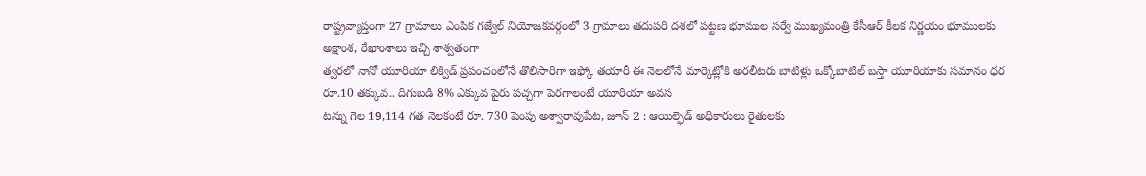రాష్ట్రవ్యాప్తంగా 27 గ్రామాలు ఎంపిక గజ్వేల్ నియోజకవర్గంలో 3 గ్రామాలు తదుపరి దశలో పట్టణ భూముల సర్వే ముఖ్యమంత్రి కేసీఆర్ కీలక నిర్ణయం భూములకు అక్షాంశ, రేఖాంశాలు ఇచ్చి శాశ్వతంగా
త్వరలో నానో యూరియా లిక్విడ్ ప్రపంచంలోనే తొలిసారిగా ఇఫ్కో తయారీ ఈ నెలలోనే మార్కెట్లోకి అరలీటరు బాటిళ్లు ఒక్కోబాటిల్ బస్తా యూరియాకు సమానం ధర రూ.10 తక్కువ.. దిగుబడి 8% ఎక్కువ పైరు పచ్చగా పెరగాలంటే యూరియా అవస
టన్ను గెల 19,114 గత నెలకంటే రూ. 730 పెంపు అశ్వారావుపేట, జూన్ 2 : ఆయిల్ఫెడ్ అధికారులు రైతులకు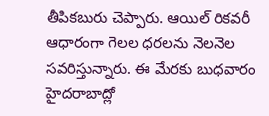తీపికబురు చెప్పారు. ఆయిల్ రికవరీ ఆధారంగా గెలల ధరలను నెలనెల సవరిస్తున్నారు. ఈ మేరకు బుధవారం హైదరాబాద్లో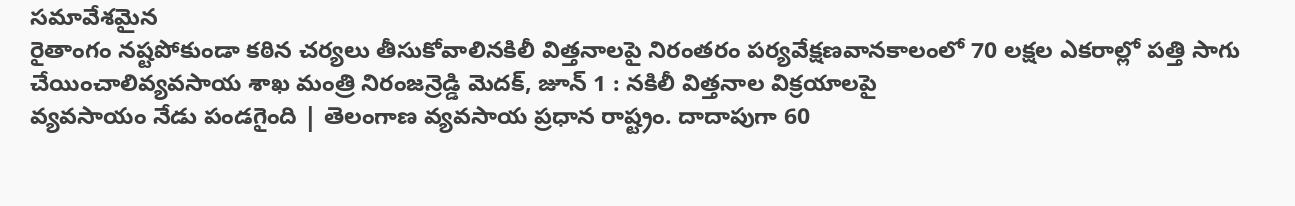సమావేశమైన
రైతాంగం నష్టపోకుండా కఠిన చర్యలు తీసుకోవాలినకిలీ విత్తనాలపై నిరంతరం పర్యవేక్షణవానకాలంలో 70 లక్షల ఎకరాల్లో పత్తి సాగు చేయించాలివ్యవసాయ శాఖ మంత్రి నిరంజన్రెడ్డి మెదక్, జూన్ 1 : నకిలీ విత్తనాల విక్రయాలపై
వ్యవసాయం నేడు పండగైంది | తెలంగాణ వ్యవసాయ ప్రధాన రాష్ట్రం. దాదాపుగా 60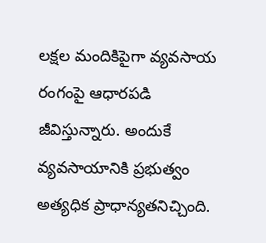లక్షల మందికిపైగా వ్యవసాయ రంగంపై ఆధారపడి జీవిస్తున్నారు. అందుకే వ్యవసాయానికి ప్రభుత్వం అత్యధిక ప్రాధాన్యతనిచ్చింది.